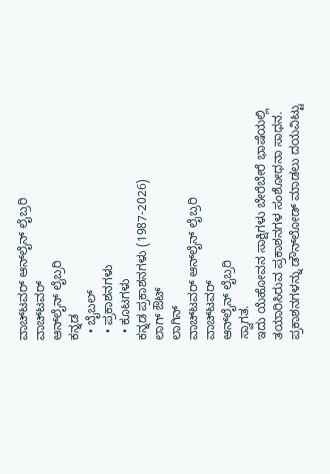ವಾಚ್‌ಟವರ್ ಆನ್‌ಲೈನ್ ಲೈಬ್ರರಿ
ವಾಚ್‌ಟವರ್
ಆನ್‌ಲೈನ್ ಲೈಬ್ರರಿ
ಕನ್ನಡ
  • ಬೈಬಲ್
  • ಪ್ರಕಾಶನಗಳು
  • ಕೂಟಗಳು
ಕನ್ನಡ ಪ್ರಕಾಶನಗಳು (1987-2026)
ಲಾಗ್ ಔಟ್
ಲಾಗಿನ್
ವಾಚ್‌ಟವರ್ ಆನ್‌ಲೈನ್ ಲೈಬ್ರರಿ
ವಾಚ್‌ಟವರ್
ಆನ್‌ಲೈನ್ ಲೈಬ್ರರಿ
ಸ್ವಾಗತ.
ಇದು ಯೆಹೋವನ ಸಾಕ್ಷಿಗಳು ಬೇರೆಬೇರೆ ಭಾಷೆಯಲ್ಲಿ ತಯಾರಿಸಿರುವ ಪ್ರಕಾಶನಗಳ ಸಂಶೋಧನಾ ಸಾಧನ.
ಪ್ರಕಾಶನಗಳನ್ನು ಡೌನ್‌ಲೋಡ್‌ ಮಾಡಲು ದಯವಿಟ್ಟು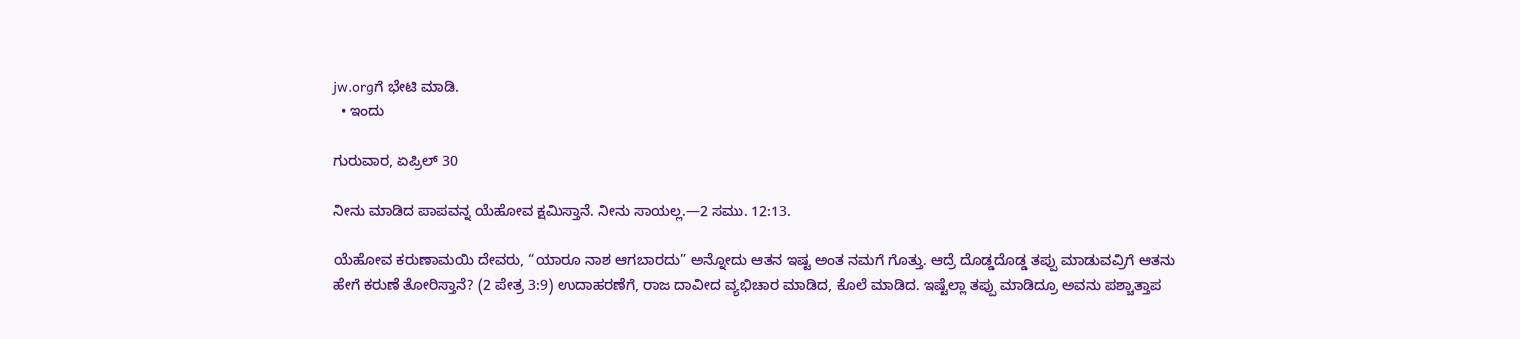jw.orgಗೆ ಭೇಟಿ ಮಾಡಿ.
  • ಇಂದು

ಗುರುವಾರ, ಏಪ್ರಿಲ್‌ 30

ನೀನು ಮಾಡಿದ ಪಾಪವನ್ನ ಯೆಹೋವ ಕ್ಷಮಿಸ್ತಾನೆ. ನೀನು ಸಾಯಲ್ಲ.—2 ಸಮು. 12:13.

ಯೆಹೋವ ಕರುಣಾಮಯಿ ದೇವರು, “ಯಾರೂ ನಾಶ ಆಗಬಾರದು” ಅನ್ನೋದು ಆತನ ಇಷ್ಟ ಅಂತ ನಮಗೆ ಗೊತ್ತು. ಆದ್ರೆ ದೊಡ್ಡದೊಡ್ಡ ತಪ್ಪು ಮಾಡುವವ್ರಿಗೆ ಆತನು ಹೇಗೆ ಕರುಣೆ ತೋರಿಸ್ತಾನೆ? (2 ಪೇತ್ರ 3:9) ಉದಾಹರಣೆಗೆ, ರಾಜ ದಾವೀದ ವ್ಯಭಿಚಾರ ಮಾಡಿದ, ಕೊಲೆ ಮಾಡಿದ. ಇಷ್ಟೆಲ್ಲಾ ತಪ್ಪು ಮಾಡಿದ್ರೂ ಅವನು ಪಶ್ಚಾತ್ತಾಪ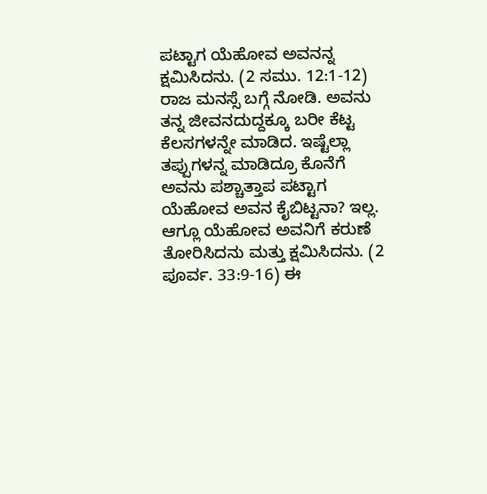ಪಟ್ಟಾಗ ಯೆಹೋವ ಅವನನ್ನ ಕ್ಷಮಿಸಿದನು. (2 ಸಮು. 12:1-12) ರಾಜ ಮನಸ್ಸೆ ಬಗ್ಗೆ ನೋಡಿ. ಅವನು ತನ್ನ ಜೀವನದುದ್ದಕ್ಕೂ ಬರೀ ಕೆಟ್ಟ ಕೆಲಸಗಳನ್ನೇ ಮಾಡಿದ. ಇಷ್ಟೆಲ್ಲಾ ತಪ್ಪುಗಳನ್ನ ಮಾಡಿದ್ರೂ ಕೊನೆಗೆ ಅವನು ಪಶ್ಚಾತ್ತಾಪ ಪಟ್ಟಾಗ ಯೆಹೋವ ಅವನ ಕೈಬಿಟ್ಟನಾ? ಇಲ್ಲ. ಆಗ್ಲೂ ಯೆಹೋವ ಅವನಿಗೆ ಕರುಣೆ ತೋರಿಸಿದನು ಮತ್ತು ಕ್ಷಮಿಸಿದನು. (2 ಪೂರ್ವ. 33:9-16) ಈ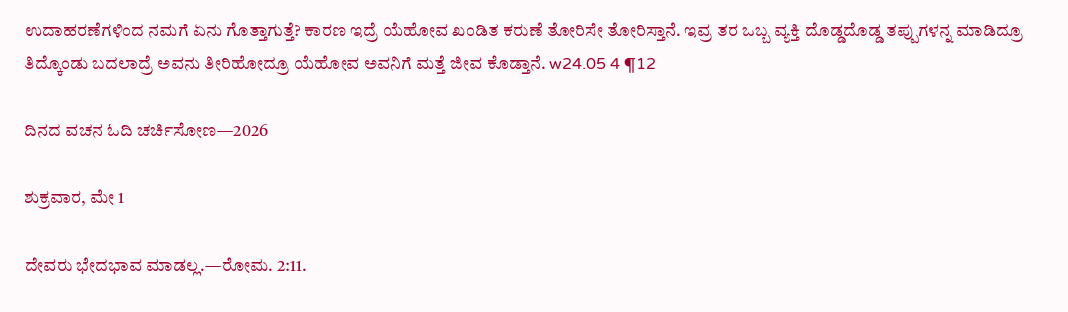ಉದಾಹರಣೆಗಳಿಂದ ನಮಗೆ ಏನು ಗೊತ್ತಾಗುತ್ತೆ? ಕಾರಣ ಇದ್ರೆ ಯೆಹೋವ ಖಂಡಿತ ಕರುಣೆ ತೋರಿಸೇ ತೋರಿಸ್ತಾನೆ. ಇವ್ರ ತರ ಒಬ್ಬ ವ್ಯಕ್ತಿ ದೊಡ್ಡದೊಡ್ಡ ತಪ್ಪುಗಳನ್ನ ಮಾಡಿದ್ರೂ ತಿದ್ಕೊಂಡು ಬದಲಾದ್ರೆ ಅವನು ತೀರಿಹೋದ್ರೂ ಯೆಹೋವ ಅವನಿಗೆ ಮತ್ತೆ ಜೀವ ಕೊಡ್ತಾನೆ. w24.05 4 ¶12

ದಿನದ ವಚನ ಓದಿ ಚರ್ಚಿಸೋಣ—2026

ಶುಕ್ರವಾರ, ಮೇ 1

ದೇವರು ಭೇದಭಾವ ಮಾಡಲ್ಲ.—ರೋಮ. 2:11.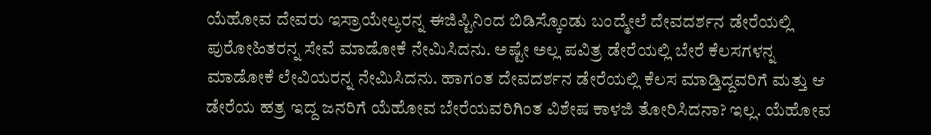ಯೆಹೋವ ದೇವರು ಇಸ್ರಾಯೇಲ್ಯರನ್ನ ಈಜಿಪ್ಟಿನಿಂದ ಬಿಡಿಸ್ಕೊಂಡು ಬಂದ್ಮೇಲೆ ದೇವದರ್ಶನ ಡೇರೆಯಲ್ಲಿ ಪುರೋಹಿತರನ್ನ ಸೇವೆ ಮಾಡೋಕೆ ನೇಮಿಸಿದನು. ಅಷ್ಟೇ ಅಲ್ಲ ಪವಿತ್ರ ಡೇರೆಯಲ್ಲಿ ಬೇರೆ ಕೆಲಸಗಳನ್ನ ಮಾಡೋಕೆ ಲೇವಿಯರನ್ನ ನೇಮಿಸಿದನು. ಹಾಗಂತ ದೇವದರ್ಶನ ಡೇರೆಯಲ್ಲಿ ಕೆಲಸ ಮಾಡ್ತಿದ್ದವರಿಗೆ ಮತ್ತು ಆ ಡೇರೆಯ ಹತ್ರ ಇದ್ದ ಜನರಿಗೆ ಯೆಹೋವ ಬೇರೆಯವರಿಗಿಂತ ವಿಶೇಷ ಕಾಳಜಿ ತೋರಿಸಿದನಾ? ಇಲ್ಲ. ಯೆಹೋವ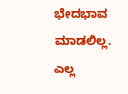ಭೇದಭಾವ ಮಾಡಲಿಲ್ಲ. ಎಲ್ಲ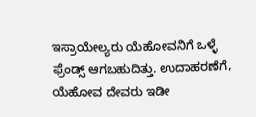ಇಸ್ರಾಯೇಲ್ಯರು ಯೆಹೋವನಿಗೆ ಒಳ್ಳೆ ಫ್ರೆಂಡ್ಸ್‌ ಆಗಬಹುದಿತ್ತು. ಉದಾಹರಣೆಗೆ, ಯೆಹೋವ ದೇವರು ಇಡೀ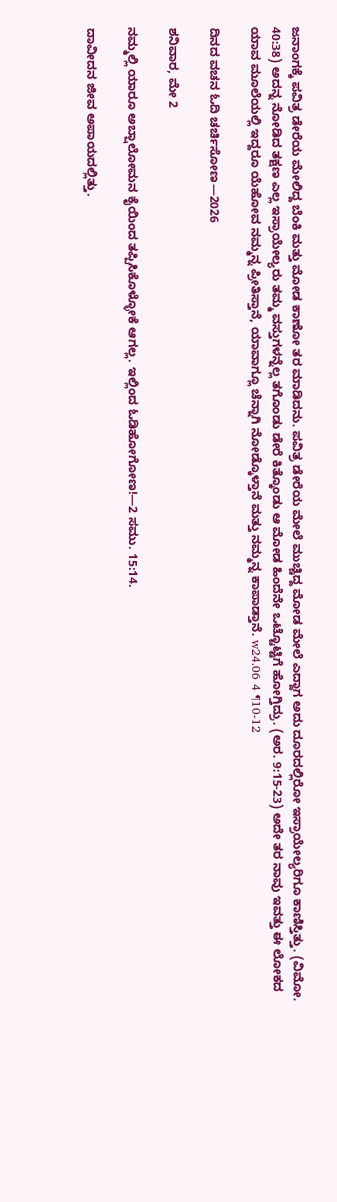ಜನಾಂಗಕ್ಕೆ ಪವಿತ್ರ ಡೇರೆಯ ಮೇಲಿದ್ದ ಬೆಂಕಿ ಮತ್ತು ಮೋಡ ಕಾಣೋ ತರ ಮಾಡಿದನು. ಪವಿತ್ರ ಡೇರೆಯ ಮೇಲೆ ಮುಚ್ಚಿದ್ದ ಮೋಡ ಮೇಲೆ ಎದ್ದಾಗ ಅದು ದೂರದಲ್ಲಿರೋ ಇಸ್ರಾಯೇಲ್ಯರಿಗೂ ಕಾಣಿಸ್ತಿತ್ತು. (ವಿಮೋ. 40:38) ಅದನ್ನ ನೋಡಿದ ತಕ್ಷಣ ಎಲ್ಲ ಇಸ್ರಾಯೇಲ್ಯರು ತಮ್ಮ ವಸ್ತುಗಳನ್ನೆಲ್ಲ ತಗೊಂಡು ಡೇರೆ ಕಿತ್ಕೊಂಡು ಆ ಮೋಡ ಹಿಂದೆನೇ ಒಟ್ಟೊಟ್ಟಿಗೆ ಹೋಗ್ತಿದ್ರು. (ಅರ. 9:15-23) ಅದೇ ತರ ನಾವು ಇವತ್ತು ಈ ಲೋಕದ ಯಾವ ಮೂಲೆಯಲ್ಲಿ ಇದ್ದರೂ ಯೆಹೋವ ನಮ್ಮನ್ನ ಪ್ರೀತಿಸ್ತಾನೆ, ಯಾವಾಗ್ಲೂ ಚೆನ್ನಾಗಿ ನೋಡ್ಕೊಳ್ತಾನೆ ಮತ್ತು ನಮ್ಮನ್ನ ಕಾಪಾಡ್ತಾನೆ. w24.06 4 ¶10-12

ದಿನದ ವಚನ ಓದಿ ಚರ್ಚಿಸೋಣ—2026

ಶನಿವಾರ, ಮೇ 2

ನಮ್ಮಲ್ಲಿ ಯಾರೂ ಅಬ್ಷಾಲೋಮನ ಕೈಯಿಂದ ತಪ್ಪಿಸಿಕೊಳ್ಳೋಕೆ ಆಗಲ್ಲ. ಇಲ್ಲಿಂದ ಓಡಿಹೋಗೋಣ!—2 ಸಮು. 15:14.

ದಾವೀದನ ಜೀವ ಅಪಾಯದಲ್ಲಿತ್ತು.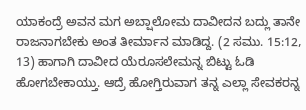ಯಾಕಂದ್ರೆ ಅವನ ಮಗ ಅಬ್ಷಾಲೋಮ ದಾವೀದನ ಬದ್ಲು ತಾನೇ ರಾಜನಾಗಬೇಕು ಅಂತ ತೀರ್ಮಾನ ಮಾಡಿದ್ದ. (2 ಸಮು. 15:12, 13) ಹಾಗಾಗಿ ದಾವೀದ ಯೆರೂಸಲೇಮನ್ನ ಬಿಟ್ಟು ಓಡಿ ಹೋಗಬೇಕಾಯ್ತು. ಆದ್ರೆ ಹೋಗ್ತಿರುವಾಗ ತನ್ನ ಎಲ್ಲಾ ಸೇವಕರನ್ನ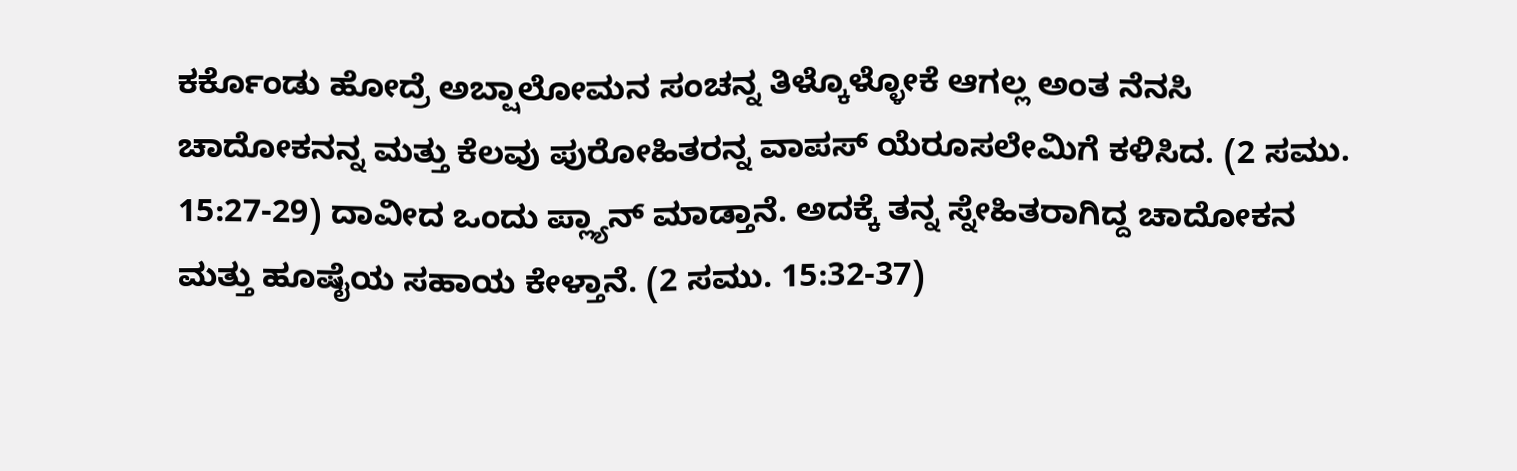ಕರ್ಕೊಂಡು ಹೋದ್ರೆ ಅಬ್ಷಾಲೋಮನ ಸಂಚನ್ನ ತಿಳ್ಕೊಳ್ಳೋಕೆ ಆಗಲ್ಲ ಅಂತ ನೆನಸಿ ಚಾದೋಕನನ್ನ ಮತ್ತು ಕೆಲವು ಪುರೋಹಿತರನ್ನ ವಾಪಸ್‌ ಯೆರೂಸಲೇಮಿಗೆ ಕಳಿಸಿದ. (2 ಸಮು. 15:27-29) ದಾವೀದ ಒಂದು ಪ್ಲ್ಯಾನ್‌ ಮಾಡ್ತಾನೆ. ಅದಕ್ಕೆ ತನ್ನ ಸ್ನೇಹಿತರಾಗಿದ್ದ ಚಾದೋಕನ ಮತ್ತು ಹೂಷೈಯ ಸಹಾಯ ಕೇಳ್ತಾನೆ. (2 ಸಮು. 15:32-37)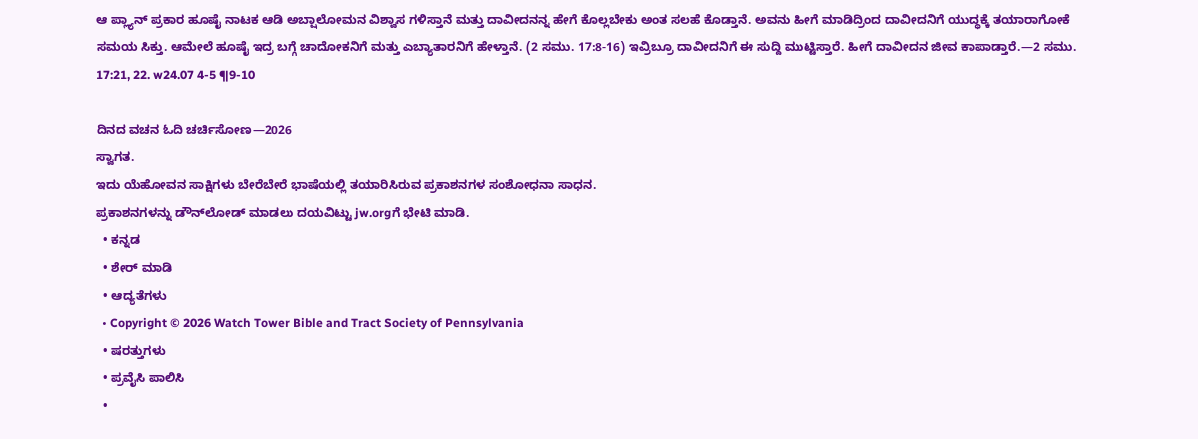ಆ ಪ್ಲ್ಯಾನ್‌ ಪ್ರಕಾರ ಹೂಷೈ ನಾಟಕ ಆಡಿ ಅಬ್ಷಾಲೋಮನ ವಿಶ್ವಾಸ ಗಳಿಸ್ತಾನೆ ಮತ್ತು ದಾವೀದನನ್ನ ಹೇಗೆ ಕೊಲ್ಲಬೇಕು ಅಂತ ಸಲಹೆ ಕೊಡ್ತಾನೆ. ಅವನು ಹೀಗೆ ಮಾಡಿದ್ರಿಂದ ದಾವೀದನಿಗೆ ಯುದ್ಧಕ್ಕೆ ತಯಾರಾಗೋಕೆ ಸಮಯ ಸಿಕ್ತು. ಆಮೇಲೆ ಹೂಷೈ ಇದ್ರ ಬಗ್ಗೆ ಚಾದೋಕನಿಗೆ ಮತ್ತು ಎಬ್ಯಾತಾರನಿಗೆ ಹೇಳ್ತಾನೆ. (2 ಸಮು. 17:8-16) ಇವ್ರಿಬ್ರೂ ದಾವೀದನಿಗೆ ಈ ಸುದ್ದಿ ಮುಟ್ಟಿಸ್ತಾರೆ. ಹೀಗೆ ದಾವೀದನ ಜೀವ ಕಾಪಾಡ್ತಾರೆ.—2 ಸಮು. 17:21, 22. w24.07 4-5 ¶9-10

ದಿನದ ವಚನ ಓದಿ ಚರ್ಚಿಸೋಣ—2026
ಸ್ವಾಗತ.
ಇದು ಯೆಹೋವನ ಸಾಕ್ಷಿಗಳು ಬೇರೆಬೇರೆ ಭಾಷೆಯಲ್ಲಿ ತಯಾರಿಸಿರುವ ಪ್ರಕಾಶನಗಳ ಸಂಶೋಧನಾ ಸಾಧನ.
ಪ್ರಕಾಶನಗಳನ್ನು ಡೌನ್‌ಲೋಡ್‌ ಮಾಡಲು ದಯವಿಟ್ಟು jw.orgಗೆ ಭೇಟಿ ಮಾಡಿ.
  • ಕನ್ನಡ
  • ಶೇರ್ ಮಾಡಿ
  • ಆದ್ಯತೆಗಳು
  • Copyright © 2026 Watch Tower Bible and Tract Society of Pennsylvania
  • ಷರತ್ತುಗಳು
  • ಪ್ರವೈಸಿ ಪಾಲಿಸಿ
  •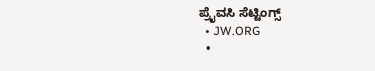ಪ್ರೈವಸಿ ಸೆಟ್ಟಿಂಗ್ಸ್
  • JW.ORG
  •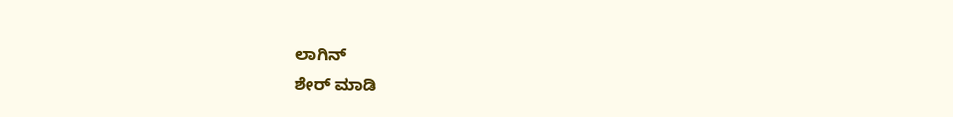ಲಾಗಿನ್
ಶೇರ್ ಮಾಡಿ